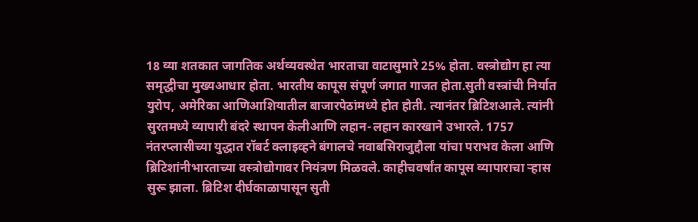18 व्या शतकात जागतिक अर्थव्यवस्थेत भारताचा वाटासुमारे 25% होता. वस्त्रोद्योग हा त्या समृद्धीचा मुख्यआधार होता. भारतीय कापूस संपूर्ण जगात गाजत होता.सुती वस्त्रांची निर्यात युरोप, अमेरिका आणिआशियातील बाजारपेठांमध्ये होत होती. त्यानंतर ब्रिटिशआले. त्यांनी सुरतमध्ये व्यापारी बंदरे स्थापन केलीआणि लहान-लहान कारखाने उभारले. 1757 नंतरप्लासीच्या युद्धात रॉबर्ट क्लाइव्हने बंगालचे नवाबसिराजुद्दौला यांचा पराभव केला आणि ब्रिटिशांनीभारताच्या वस्त्रोद्योगावर नियंत्रण मिळवले. काहीचवर्षांत कापूस व्यापाराचा ऱ्हास सुरू झाला. ब्रिटिश दीर्घकाळापासून सुती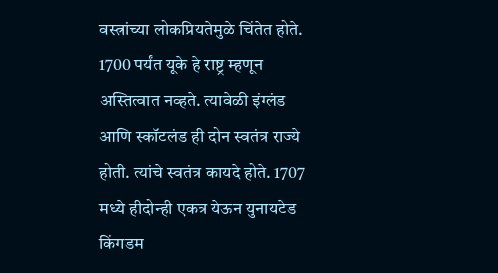वस्त्रांच्या लोकप्रियतेमुळे चिंतेत होते. 1700 पर्यंत यूके हे राष्ट्र म्हणून अस्तित्वात नव्हते. त्यावेळी इंग्लंड आणि स्कॉटलंड ही दोन स्वतंत्र राज्ये होती. त्यांचे स्वतंत्र कायदे होते. 1707 मध्ये हीदोन्ही एकत्र येऊन युनायटेड किंगडम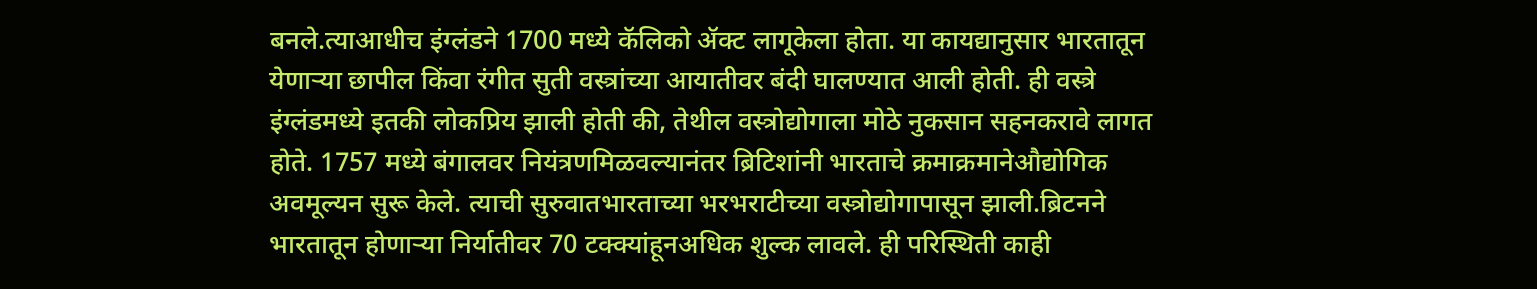बनले.त्याआधीच इंग्लंडने 1700 मध्ये कॅलिको ॲक्ट लागूकेला होता. या कायद्यानुसार भारतातून येणाऱ्या छापील किंवा रंगीत सुती वस्त्रांच्या आयातीवर बंदी घालण्यात आली होती. ही वस्त्रे इंग्लंडमध्ये इतकी लोकप्रिय झाली होती की, तेथील वस्त्रोद्योगाला मोठे नुकसान सहनकरावे लागत होते. 1757 मध्ये बंगालवर नियंत्रणमिळवल्यानंतर ब्रिटिशांनी भारताचे क्रमाक्रमानेऔद्योगिक अवमूल्यन सुरू केले. त्याची सुरुवातभारताच्या भरभराटीच्या वस्त्रोद्योगापासून झाली.ब्रिटनने भारतातून होणाऱ्या निर्यातीवर 70 टक्क्यांहूनअधिक शुल्क लावले. ही परिस्थिती काही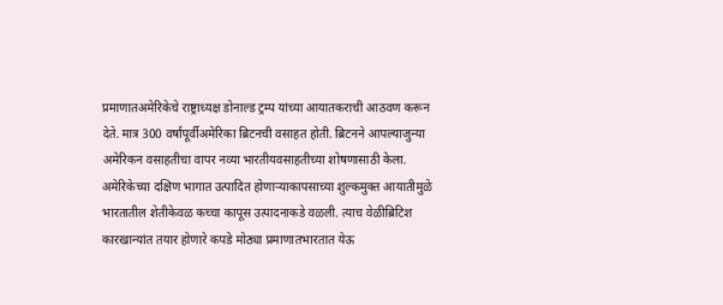प्रमाणातअमेरिकेचे राष्ट्राध्यक्ष डोनाल्ड ट्रम्प यांच्या आयातकराची आठवण करून देते. मात्र 300 वर्षांपूर्वीअमेरिका ब्रिटनची वसाहत होती. ब्रिटनने आपल्याजुन्या अमेरिकन वसाहतीचा वापर नव्या भारतीयवसाहतीच्या शोषणासाठी केला. अमेरिकेच्या दक्षिण भागात उत्पादित होणाऱ्याकापसाच्या शुल्कमुक्त आयातीमुळे भारतातील शेतीकेवळ कच्चा कापूस उत्पादनाकडे वळली. त्याच वेळीब्रिटिश कारखान्यांत तयार होणारे कपडे मोठ्या प्रमाणातभारतात येऊ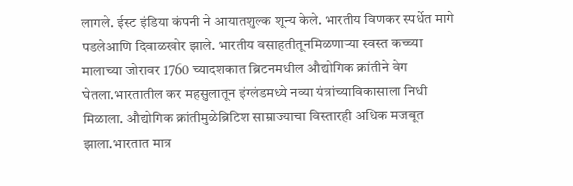लागले. ईस्ट इंडिया कंपनी ने आयातशुल्क शून्य केले. भारतीय विणकर स्पर्धेत मागे पडलेआणि दिवाळखोर झाले. भारतीय वसाहतीतूनमिळणाऱ्या स्वस्त कच्च्या मालाच्या जोरावर 1760 च्यादशकात ब्रिटनमधील औद्योगिक क्रांतीने वेग घेतला.भारतातील कर महसुलातून इंग्लंडमध्ये नव्या यंत्रांच्याविकासाला निधी मिळाला. औद्योगिक क्रांतीमुळेब्रिटिश साम्राज्याचा विस्तारही अधिक मजबूत झाला.भारतात मात्र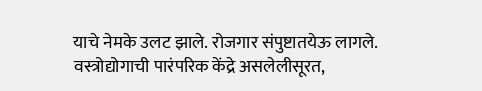याचे नेमके उलट झाले. रोजगार संपुष्टातयेऊ लागले. वस्त्रोद्योगाची पारंपरिक केंद्रे असलेलीसूरत,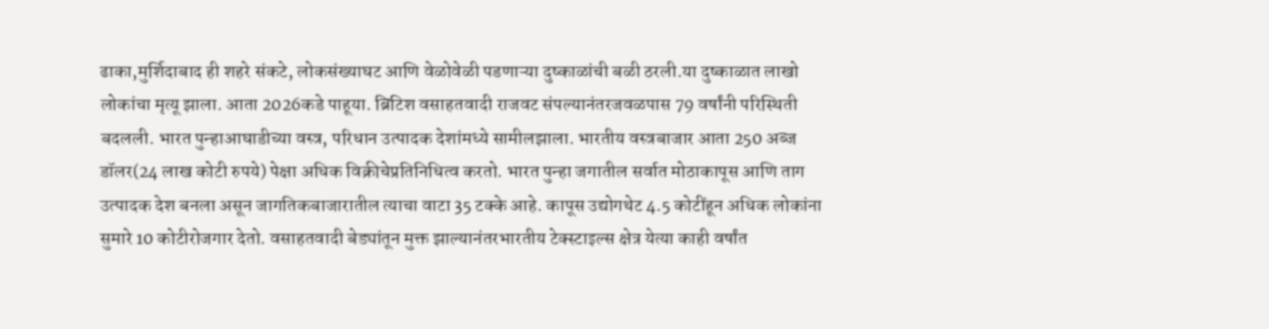ढाका,मुर्शिदाबाद ही शहरे संकटे, लोकसंख्याघट आणि वेळोवेळी पडणाऱ्या दुष्काळांची बळी ठरली.या दुष्काळात लाखो लोकांचा मृत्यू झाला. आता 2026कडे पाहूया. ब्रिटिश वसाहतवादी राजवट संपल्यानंतरजवळपास 79 वर्षांनी परिस्थिती बदलली. भारत पुन्हाआघाडीच्या वस्त्र, परिधान उत्पादक देशांमध्ये सामीलझाला. भारतीय वस्त्रबाजार आता 250 अब्ज डॉलर(24 लाख कोटी रुपये) पेक्षा अधिक विक्रीचेप्रतिनिधित्व करतो. भारत पुन्हा जगातील सर्वात मोठाकापूस आणि ताग उत्पादक देश बनला असून जागतिकबाजारातील त्याचा वाटा 35 टक्के आहे. कापूस उद्योगथेट 4.5 कोटींहून अधिक लोकांना सुमारे 10 कोटीरोजगार देतो. वसाहतवादी बेड्यांतून मुक्त झाल्यानंतरभारतीय टेक्स्टाइल्स क्षेत्र येत्या काही वर्षांत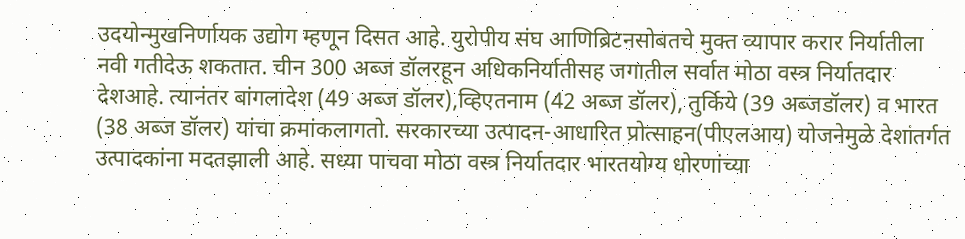उदयोन्मुखनिर्णायक उद्योग म्हणून दिसत आहे. युरोपीय संघ आणिब्रिटनसोबतचे मुक्त व्यापार करार निर्यातीला नवी गतीदेऊ शकतात. चीन 300 अब्ज डॉलरहून अधिकनिर्यातीसह जगातील सर्वात मोठा वस्त्र निर्यातदार देशआहे. त्यानंतर बांगलादेश (49 अब्ज डॉलर),व्हिएतनाम (42 अब्ज डॉलर), तुर्किये (39 अब्जडॉलर) व भारत (38 अब्ज डॉलर) यांचा क्रमांकलागतो. सरकारच्या उत्पादन-आधारित प्रोत्साहन(पीएलआय) योजनेमुळे देशांतर्गत उत्पादकांना मदतझाली आहे. सध्या पाचवा मोठा वस्त्र निर्यातदार भारतयोग्य धोरणांच्या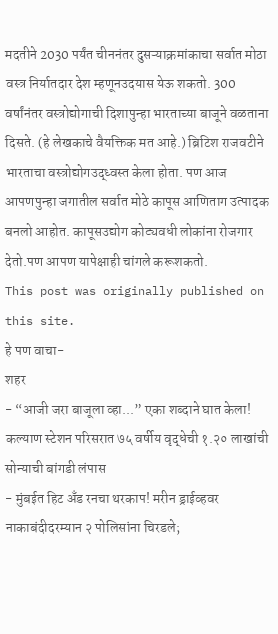मदतीने 2030 पर्यंत चीननंतर दुसऱ्याक्रमांकाचा सर्वात मोठा वस्त्र निर्यातदार देश म्हणूनउदयास येऊ शकतो. 300 वर्षांनंतर वस्त्रोद्योगाची दिशापुन्हा भारताच्या बाजूने वळताना दिसते. (हे लेखकाचे वैयक्तिक मत आहे.) ब्रिटिश राजवटीने भारताचा वस्त्रोद्योगउद्ध्वस्त केला होता. पण आज आपणपुन्हा जगातील सर्वात मोठे कापूस आणिताग उत्पादक बनलो आहोत. कापूसउद्योग कोट्यवधी लोकांना रोजगार देतो.पण आपण यापेक्षाही चांगले करूशकतो.
This post was originally published on this site.
हे पण वाचा-
शहर
- “आजी जरा बाजूला व्हा...” एका शब्दाने घात केला! कल्याण स्टेशन परिसरात ७५ वर्षीय वृद्धेची १.२० लाखांची सोन्याची बांगडी लंपास
- मुंबईत हिट अँड रनचा थरकाप! मरीन ड्राईव्हवर नाकाबंदीदरम्यान २ पोलिसांना चिरडले;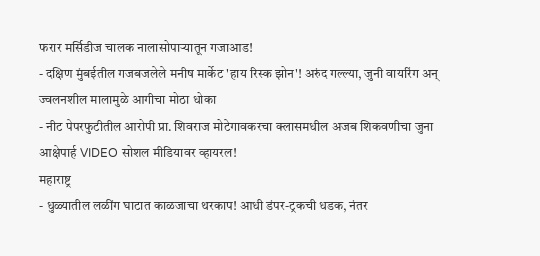फरार मर्सिडीज चालक नालासोपाऱ्यातून गजाआड!
- दक्षिण मुंबईतील गजबजलेले मनीष मार्केट 'हाय रिस्क झोन'! अरुंद गल्ल्या, जुनी वायरिंग अन् ज्वलनशील मालामुळे आगीचा मोठा धोका
- नीट पेपरफुटीतील आरोपी प्रा. शिवराज मोटेगावकरचा क्लासमधील अजब शिकवणीचा जुना आक्षेपार्ह VIDEO सोशल मीडियावर व्हायरल!
महाराष्ट्र
- धुळ्यातील लळींग घाटात काळजाचा थरकाप! आधी डंपर-ट्रकची धडक, नंतर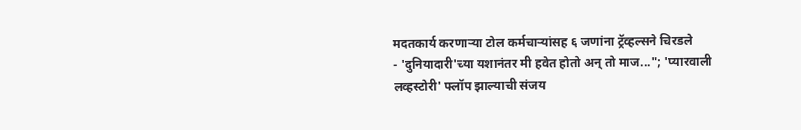मदतकार्य करणाऱ्या टोल कर्मचाऱ्यांसह ६ जणांना ट्रॅव्हल्सने चिरडले
- 'दुनियादारी'च्या यशानंतर मी हवेत होतो अन् तो माज..."; 'प्यारवाली लव्हस्टोरी' फ्लॉप झाल्याची संजय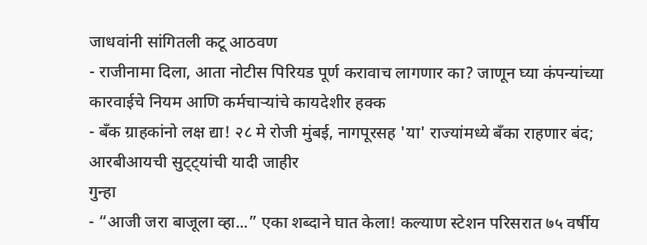जाधवांनी सांगितली कटू आठवण
- राजीनामा दिला, आता नोटीस पिरियड पूर्ण करावाच लागणार का? जाणून घ्या कंपन्यांच्या कारवाईचे नियम आणि कर्मचाऱ्यांचे कायदेशीर हक्क
- बँक ग्राहकांनो लक्ष द्या! २८ मे रोजी मुंबई, नागपूरसह 'या' राज्यांमध्ये बँका राहणार बंद; आरबीआयची सुट्ट्यांची यादी जाहीर
गुन्हा
- “आजी जरा बाजूला व्हा...” एका शब्दाने घात केला! कल्याण स्टेशन परिसरात ७५ वर्षीय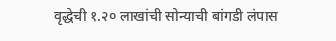वृद्धेची १.२० लाखांची सोन्याची बांगडी लंपास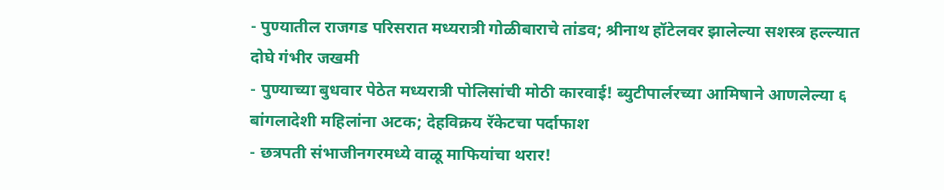- पुण्यातील राजगड परिसरात मध्यरात्री गोळीबाराचे तांडव; श्रीनाथ हॉटेलवर झालेल्या सशस्त्र हल्ल्यात दोघे गंभीर जखमी
- पुण्याच्या बुधवार पेठेत मध्यरात्री पोलिसांची मोठी कारवाई! ब्युटीपार्लरच्या आमिषाने आणलेल्या ६ बांगलादेशी महिलांना अटक; देहविक्रय रॅकेटचा पर्दाफाश
- छत्रपती संभाजीनगरमध्ये वाळू माफियांचा थरार!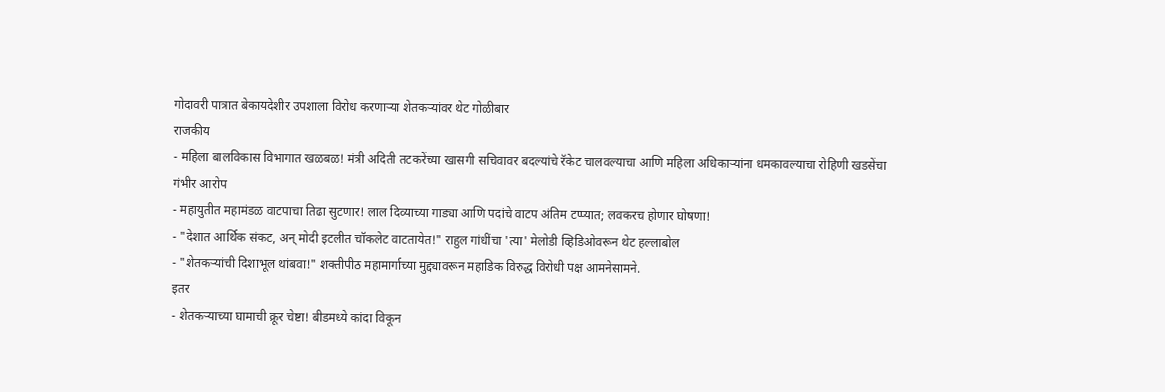गोदावरी पात्रात बेकायदेशीर उपशाला विरोध करणाऱ्या शेतकऱ्यांवर थेट गोळीबार
राजकीय
- महिला बालविकास विभागात खळबळ! मंत्री अदिती तटकरेंच्या खासगी सचिवावर बदल्यांचे रॅकेट चालवल्याचा आणि महिला अधिकाऱ्यांना धमकावल्याचा रोहिणी खडसेंचा गंभीर आरोप
- महायुतीत महामंडळ वाटपाचा तिढा सुटणार! लाल दिव्याच्या गाड्या आणि पदांचे वाटप अंतिम टप्प्यात; लवकरच होणार घोषणा!
- "देशात आर्थिक संकट, अन् मोदी इटलीत चॉकलेट वाटतायेत!" राहुल गांधींचा 'त्या' मेलोडी व्हिडिओवरून थेट हल्लाबोल
- "शेतकऱ्यांची दिशाभूल थांबवा!" शक्तीपीठ महामार्गाच्या मुद्द्यावरून महाडिक विरुद्ध विरोधी पक्ष आमनेसामने.
इतर
- शेतकऱ्याच्या घामाची क्रूर चेष्टा! बीडमध्ये कांदा विकून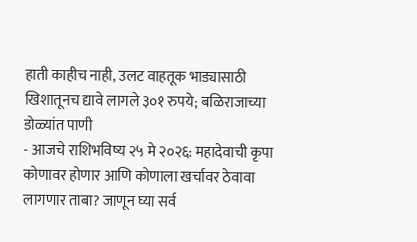हाती काहीच नाही, उलट वाहतूक भाड्यासाठी खिशातूनच द्यावे लागले ३०१ रुपये; बळिराजाच्या डोळ्यांत पाणी
- आजचे राशिभविष्य २५ मे २०२६: महादेवाची कृपा कोणावर होणार आणि कोणाला खर्चावर ठेवावा लागणार ताबा? जाणून घ्या सर्व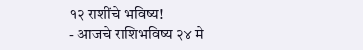१२ राशींचे भविष्य!
- आजचे राशिभविष्य २४ मे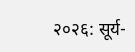२०२६: सूर्य-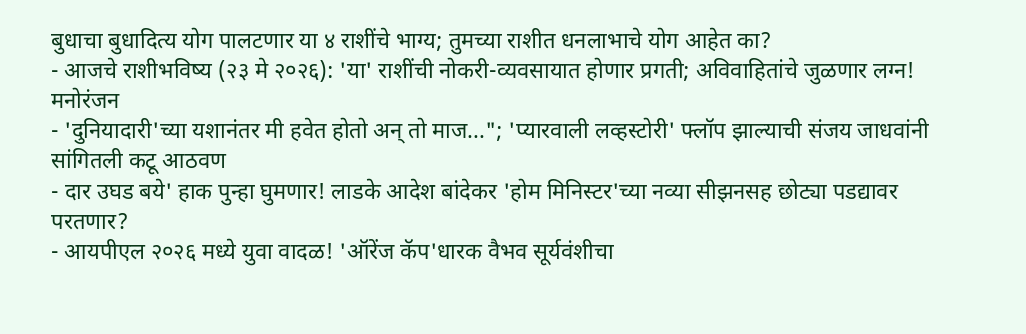बुधाचा बुधादित्य योग पालटणार या ४ राशींचे भाग्य; तुमच्या राशीत धनलाभाचे योग आहेत का?
- आजचे राशीभविष्य (२३ मे २०२६): 'या' राशींची नोकरी-व्यवसायात होणार प्रगती; अविवाहितांचे जुळणार लग्न!
मनोरंजन
- 'दुनियादारी'च्या यशानंतर मी हवेत होतो अन् तो माज..."; 'प्यारवाली लव्हस्टोरी' फ्लॉप झाल्याची संजय जाधवांनी सांगितली कटू आठवण
- दार उघड बये' हाक पुन्हा घुमणार! लाडके आदेश बांदेकर 'होम मिनिस्टर'च्या नव्या सीझनसह छोट्या पडद्यावर परतणार?
- आयपीएल २०२६ मध्ये युवा वादळ! 'ऑरेंज कॅप'धारक वैभव सूर्यवंशीचा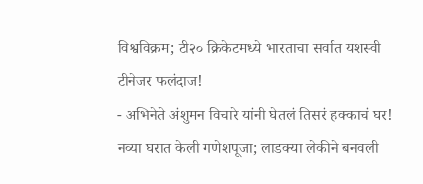विश्वविक्रम; टी२० क्रिकेटमध्ये भारताचा सर्वात यशस्वी टीनेजर फलंदाज!
- अभिनेते अंशुमन विचारे यांनी घेतलं तिसरं हक्काचं घर! नव्या घरात केली गणेशपूजा; लाडक्या लेकीने बनवली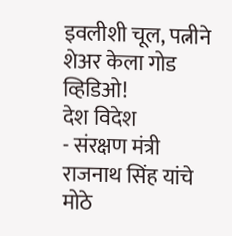इवलीशी चूल, पत्नीने शेअर केला गोड व्हिडिओ!
देश विदेश
- संरक्षण मंत्री राजनाथ सिंह यांचे मोठे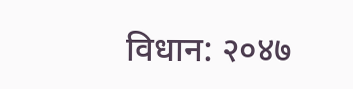विधान: २०४७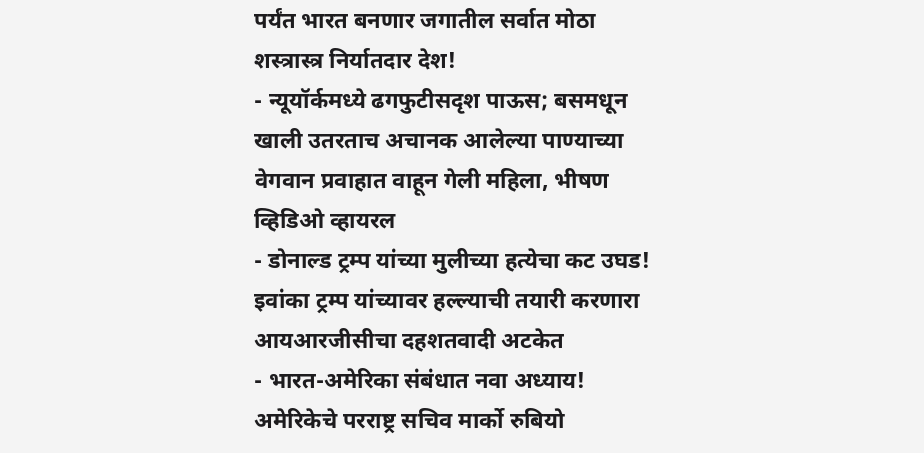पर्यंत भारत बनणार जगातील सर्वात मोठा शस्त्रास्त्र निर्यातदार देश!
- न्यूयॉर्कमध्ये ढगफुटीसदृश पाऊस; बसमधून खाली उतरताच अचानक आलेल्या पाण्याच्या वेगवान प्रवाहात वाहून गेली महिला, भीषण व्हिडिओ व्हायरल
- डोनाल्ड ट्रम्प यांच्या मुलीच्या हत्येचा कट उघड! इवांका ट्रम्प यांच्यावर हल्ल्याची तयारी करणारा आयआरजीसीचा दहशतवादी अटकेत
- भारत-अमेरिका संबंधात नवा अध्याय! अमेरिकेचे परराष्ट्र सचिव मार्को रुबियो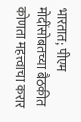भारतात; पीएम मोदींसोबतच्या बैठकीत कोणता महत्त्वाचा करार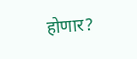होणार?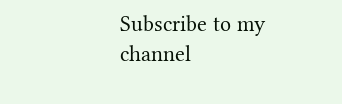Subscribe to my channel